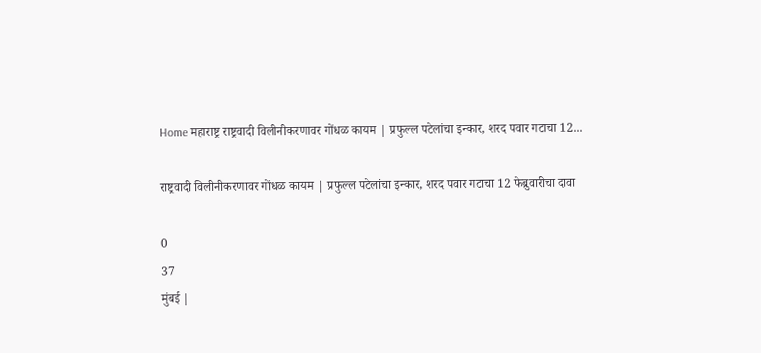Home महाराष्ट्र राष्ट्रवादी विलीनीकरणावर गोंधळ कायम | प्रफुल्ल पटेलांचा इन्कार, शरद पवार गटाचा 12...

राष्ट्रवादी विलीनीकरणावर गोंधळ कायम | प्रफुल्ल पटेलांचा इन्कार, शरद पवार गटाचा 12 फेब्रुवारीचा दावा

0
37
मुंबई |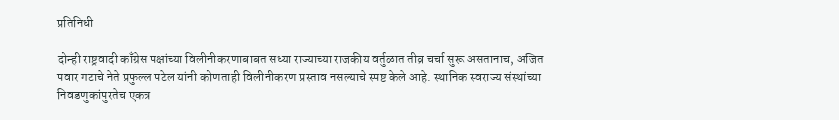प्रतिनिधी

दोन्ही राष्ट्रवादी काँग्रेस पक्षांच्या विलीनीकरणाबाबत सध्या राज्याच्या राजकीय वर्तुळात तीव्र चर्चा सुरू असतानाच, अजित पवार गटाचे नेते प्रफुल्ल पटेल यांनी कोणताही विलीनीकरण प्रस्ताव नसल्याचे स्पष्ट केले आहे. स्थानिक स्वराज्य संस्थांच्या निवडणुकांपुरतेच एकत्र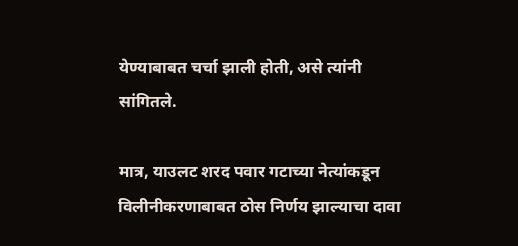येण्याबाबत चर्चा झाली होती, असे त्यांनी सांगितले.

मात्र, याउलट शरद पवार गटाच्या नेत्यांकडून विलीनीकरणाबाबत ठोस निर्णय झाल्याचा दावा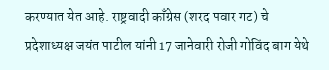करण्यात येत आहे. राष्ट्रवादी काँग्रेस (शरद पवार गट) चे प्रदेशाध्यक्ष जयंत पाटील यांनी 17 जानेवारी रोजी गोविंद बाग येथे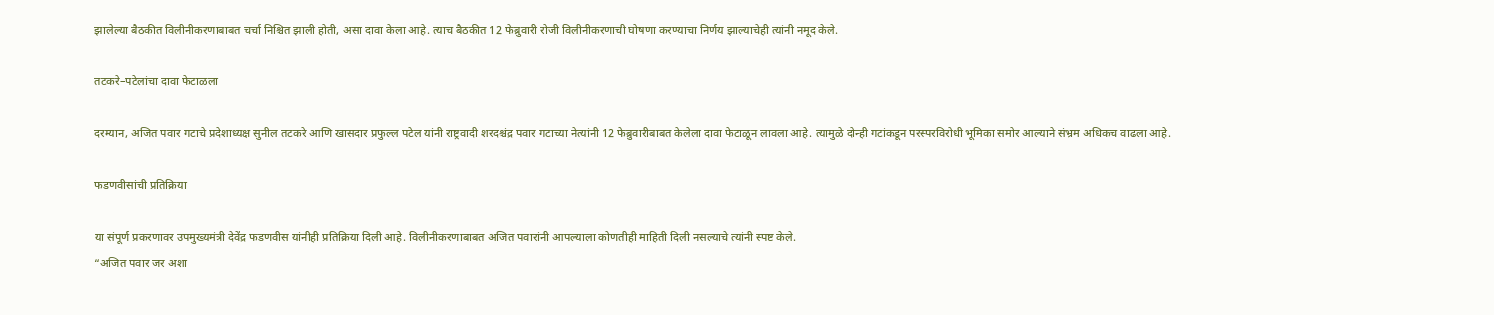झालेल्या बैठकीत विलीनीकरणाबाबत चर्चा निश्चित झाली होती, असा दावा केला आहे. त्याच बैठकीत 12 फेब्रुवारी रोजी विलीनीकरणाची घोषणा करण्याचा निर्णय झाल्याचेही त्यांनी नमूद केले.

तटकरे–पटेलांचा दावा फेटाळला

दरम्यान, अजित पवार गटाचे प्रदेशाध्यक्ष सुनील तटकरे आणि खासदार प्रफुल्ल पटेल यांनी राष्ट्रवादी शरदश्चंद्र पवार गटाच्या नेत्यांनी 12 फेब्रुवारीबाबत केलेला दावा फेटाळून लावला आहे. त्यामुळे दोन्ही गटांकडून परस्परविरोधी भूमिका समोर आल्याने संभ्रम अधिकच वाढला आहे.

फडणवीसांची प्रतिक्रिया

या संपूर्ण प्रकरणावर उपमुख्यमंत्री देवेंद्र फडणवीस यांनीही प्रतिक्रिया दिली आहे. विलीनीकरणाबाबत अजित पवारांनी आपल्याला कोणतीही माहिती दिली नसल्याचे त्यांनी स्पष्ट केले.
“अजित पवार जर अशा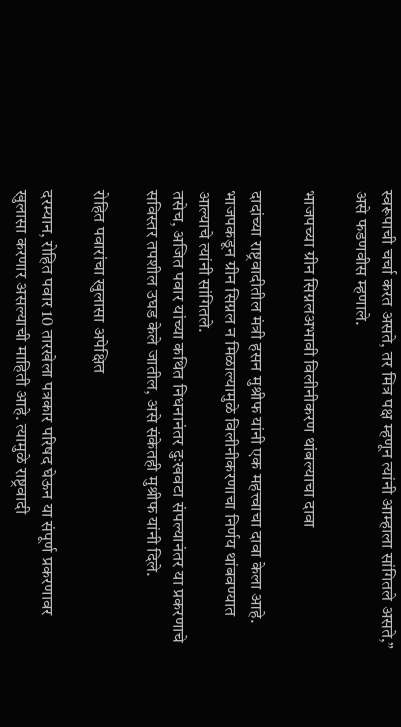स्वरूपाची चर्चा करत असते, तर मित्र पक्ष म्हणून त्यांनी आम्हाला सांगितले असते,” असे फडणवीस म्हणाले.

भाजपच्या ग्रीन सिग्नलअभावी विलीनीकरण थांबल्याचा दावा

दादांच्या राष्ट्रवादीतील मंत्री हसन मुश्रीफ यांनी एक महत्त्वाचा दावा केला आहे. भाजपकडून ग्रीन सिग्नल न मिळाल्यामुळे विलीनीकरणाचा निर्णय थांबवण्यात आल्याचे त्यांनी सांगितले.
तसेच, अजित पवार यांच्या कथित निधनानंतर दुःखवटा संपल्यानंतर या प्रकरणाचे सविस्तर तपशील उघड केले जातील, असे संकेतही मुश्रीफ यांनी दिले.

रोहित पवारांचा खुलासा अपेक्षित

दरम्यान, रोहित पवार 10 तारखेला पत्रकार परिषद घेऊन या संपूर्ण प्रकरणावर खुलासा करणार असल्याची माहिती आहे. त्यामुळे राष्ट्रवादी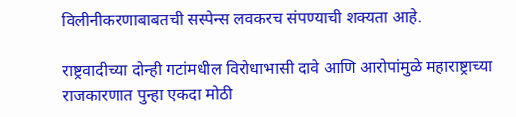विलीनीकरणाबाबतची सस्पेन्स लवकरच संपण्याची शक्यता आहे.

राष्ट्रवादीच्या दोन्ही गटांमधील विरोधाभासी दावे आणि आरोपांमुळे महाराष्ट्राच्या राजकारणात पुन्हा एकदा मोठी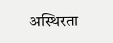अस्थिरता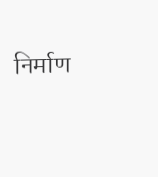निर्माण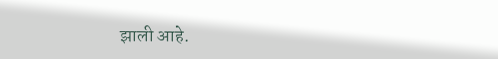झाली आहे.